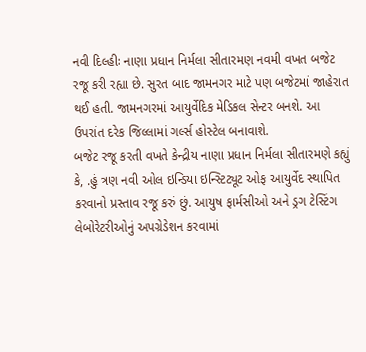નવી દિલ્હીઃ નાણા પ્રધાન નિર્મલા સીતારમણ નવમી વખત બજેટ રજૂ કરી રહ્યા છે. સુરત બાદ જામનગર માટે પણ બજેટમાં જાહેરાત થઈ હતી. જામનગરમાં આયુર્વેદિક મેડિકલ સેન્ટર બનશે. આ ઉપરાંત દરેક જિલ્લામાં ગર્લ્સ હોસ્ટેલ બનાવાશે.
બજેટ રજૂ કરતી વખતે કેન્દ્રીય નાણા પ્રધાન નિર્મલા સીતારમણે કહ્યું કે, .હું ત્રણ નવી ઓલ ઇન્ડિયા ઇન્સ્ટિટ્યૂટ ઓફ આયુર્વેદ સ્થાપિત કરવાનો પ્રસ્તાવ રજૂ કરું છું. આયુષ ફાર્મસીઓ અને ડ્રગ ટેસ્ટિંગ લેબોરેટરીઓનું અપગ્રેડેશન કરવામાં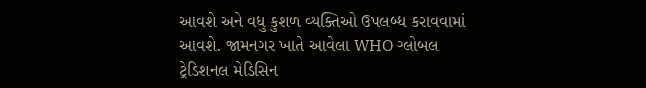આવશે અને વધુ કુશળ વ્યક્તિઓ ઉપલબ્ધ કરાવવામાં આવશે. જામનગર ખાતે આવેલા WHO ગ્લોબલ ટ્રેડિશનલ મેડિસિન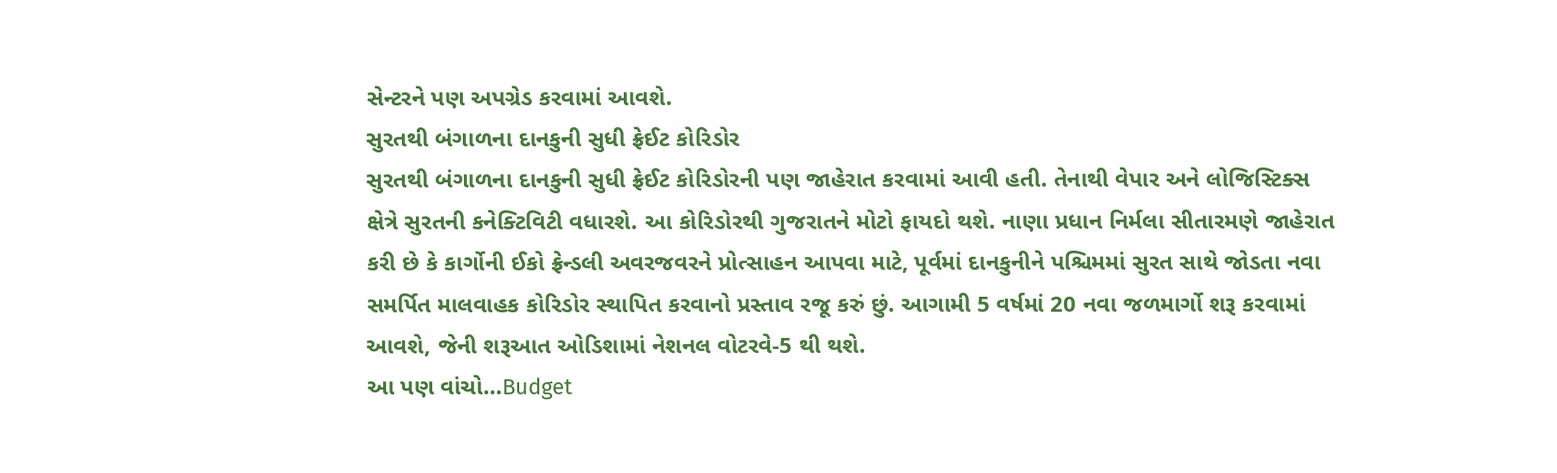સેન્ટરને પણ અપગ્રેડ કરવામાં આવશે.
સુરતથી બંગાળના દાનકુની સુધી ફ્રેઈટ કોરિડોર
સુરતથી બંગાળના દાનકુની સુધી ફ્રેઈટ કોરિડોરની પણ જાહેરાત કરવામાં આવી હતી. તેનાથી વેપાર અને લોજિસ્ટિક્સ ક્ષેત્રે સુરતની કનેક્ટિવિટી વધારશે. આ કોરિડોરથી ગુજરાતને મોટો ફાયદો થશે. નાણા પ્રધાન નિર્મલા સીતારમણે જાહેરાત કરી છે કે કાર્ગોની ઈકો ફ્રેન્ડલી અવરજવરને પ્રોત્સાહન આપવા માટે, પૂર્વમાં દાનકુનીને પશ્ચિમમાં સુરત સાથે જોડતા નવા સમર્પિત માલવાહક કોરિડોર સ્થાપિત કરવાનો પ્રસ્તાવ રજૂ કરું છું. આગામી 5 વર્ષમાં 20 નવા જળમાર્ગો શરૂ કરવામાં આવશે, જેની શરૂઆત ઓડિશામાં નેશનલ વોટરવે-5 થી થશે.
આ પણ વાંચો…Budget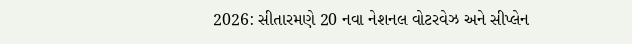2026: સીતારમણે 20 નવા નેશનલ વોટરવેઝ અને સીપ્લેન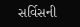સર્વિસની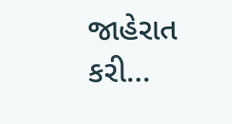જાહેરાત કરી…